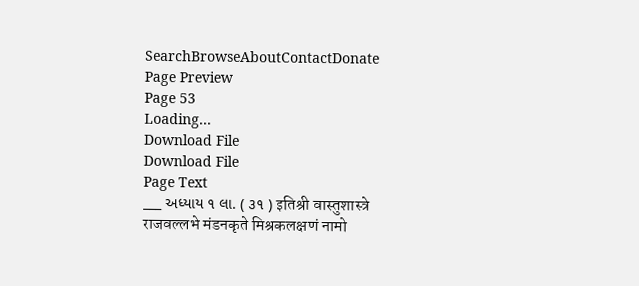SearchBrowseAboutContactDonate
Page Preview
Page 53
Loading...
Download File
Download File
Page Text
___ અધ્યાય ૧ લા. ( ૩૧ ) इतिश्री वास्तुशास्त्रे राजवल्लभे मंडनकृते मिश्रकलक्षणं नामो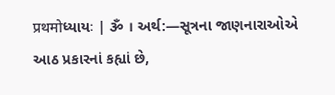प्रथमोધ્યાયઃ | ૐ । અર્થ:—સૂત્રના જાણનારાઓએ આઠ પ્રકારનાં કહ્યાં છે,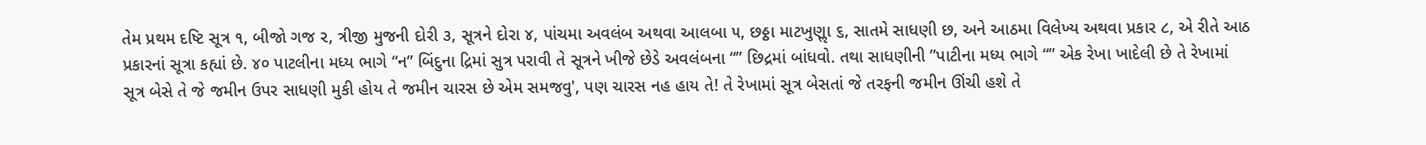તેમ પ્રથમ દષ્ટિ સૂત્ર ૧, બીજો ગજ ૨, ત્રીજી મુજની દોરી ૩, સૂત્રને દોરા ૪, પાંચમા અવલંબ અથવા આલબા ૫, છઠ્ઠા માટખુણૢા ૬, સાતમે સાધણી છ, અને આઠમા વિલેખ્ય અથવા પ્રકાર ૮, એ રીતે આઠ પ્રકારનાં સૂત્રા કહ્યાં છે. ૪૦ પાટલીના મધ્ય ભાગે “ન” બિંદુના દ્રિમાં સુત્ર પરાવી તે સૂત્રને ખીજે છેડે અવલંબના “” છિદ્રમાં બાંધવો. તથા સાધણીની ”પાટીના મધ્ય ભાગે “” એક રેખા ખાદેલી છે તે રેખામાં સૂત્ર બેસે તે જે જમીન ઉપર સાધણી મુકી હોય તે જમીન ચારસ છે એમ સમજવુ', પણ ચારસ નહ હાય તે! તે રેખામાં સૂત્ર બેસતાં જે તરફની જમીન ઊંચી હશે તે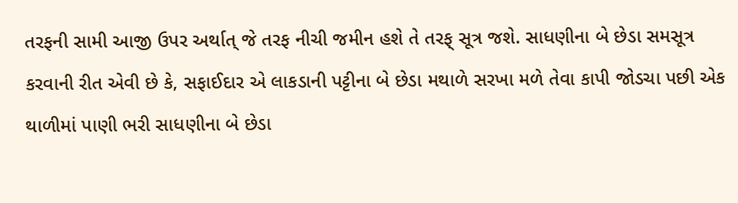તરફની સામી આજી ઉપર અર્થાત્ જે તરફ નીચી જમીન હશે તે તરફ્ સૂત્ર જશે. સાધણીના બે છેડા સમસૂત્ર કરવાની રીત એવી છે કે, સફાઈદાર એ લાકડાની પટ્ટીના બે છેડા મથાળે સરખા મળે તેવા કાપી જોડચા પછી એક થાળીમાં પાણી ભરી સાધણીના બે છેડા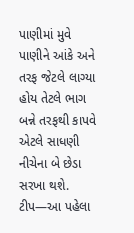પાણીમાં મુવે પાણીને આંકે અને તરફ જેટલે લાગ્યા હોય તેટલે ભાગ બન્ને તરફથી કાપવે એટલે સાધણી નીચેના બે છેડા સરખા થશે. ટીપ—આ પહેલા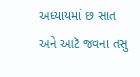અધ્યાયમાં છ સાત અને આટૅ જવના તસુ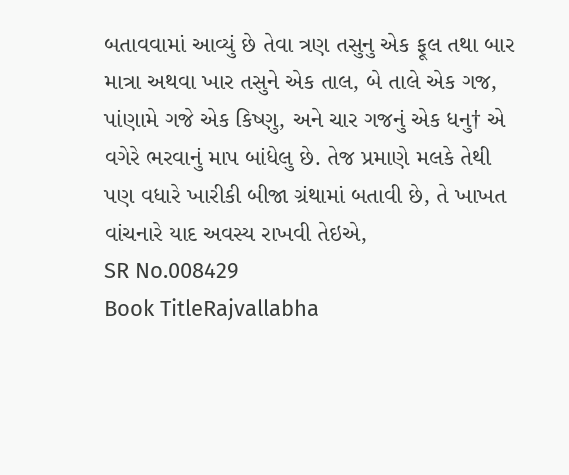બતાવવામાં આવ્યું છે તેવા ત્રણ તસુનુ એક ફૂલ તથા બાર માત્રા અથવા ખાર તસુને એક તાલ, બે તાલે એક ગજ, પાંણામે ગજે એક કિષ્ણુ, અને ચાર ગજનું એક ધનુ† એ વગેરે ભરવાનું માપ બાંધેલુ છે. તેજ પ્રમાણે મલકે તેથી પણ વધારે ખારીકી બીજા ગ્રંથામાં બતાવી છે, તે ખાખત વાંચનારે યાદ અવસ્ય રાખવી તેઇએ,
SR No.008429
Book TitleRajvallabha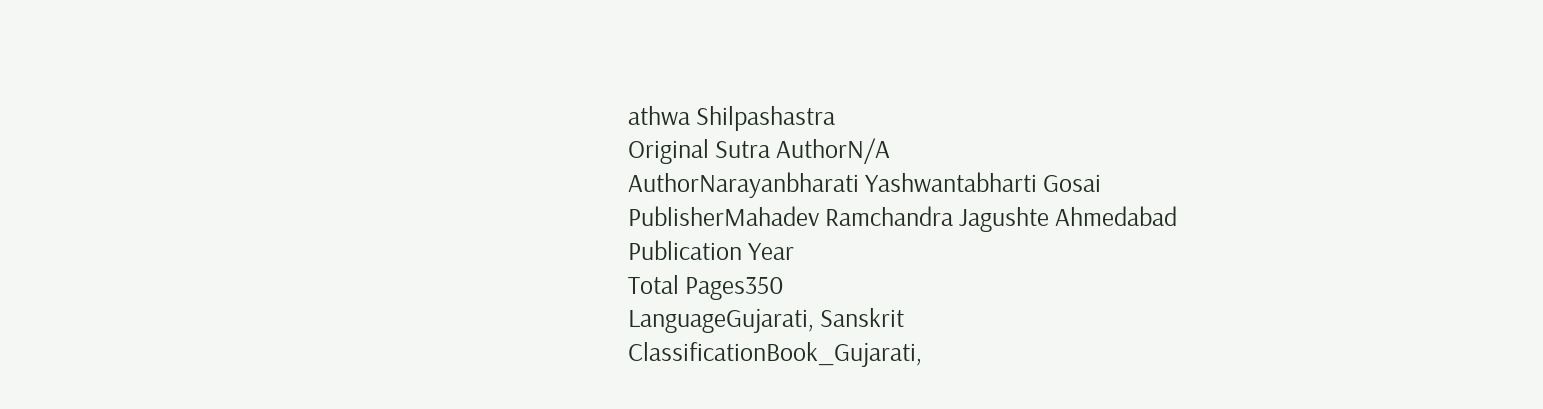athwa Shilpashastra
Original Sutra AuthorN/A
AuthorNarayanbharati Yashwantabharti Gosai
PublisherMahadev Ramchandra Jagushte Ahmedabad
Publication Year
Total Pages350
LanguageGujarati, Sanskrit
ClassificationBook_Gujarati,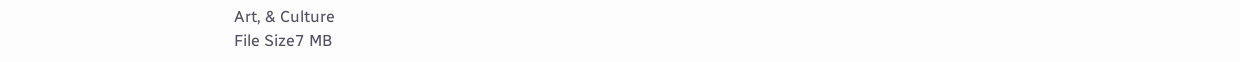Art, & Culture
File Size7 MB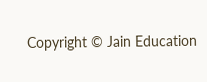Copyright © Jain Education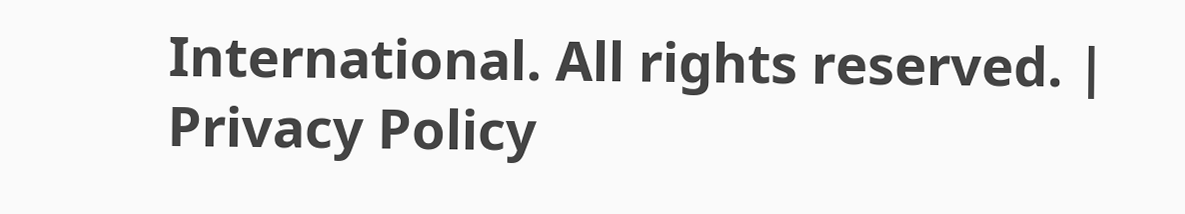International. All rights reserved. | Privacy Policy